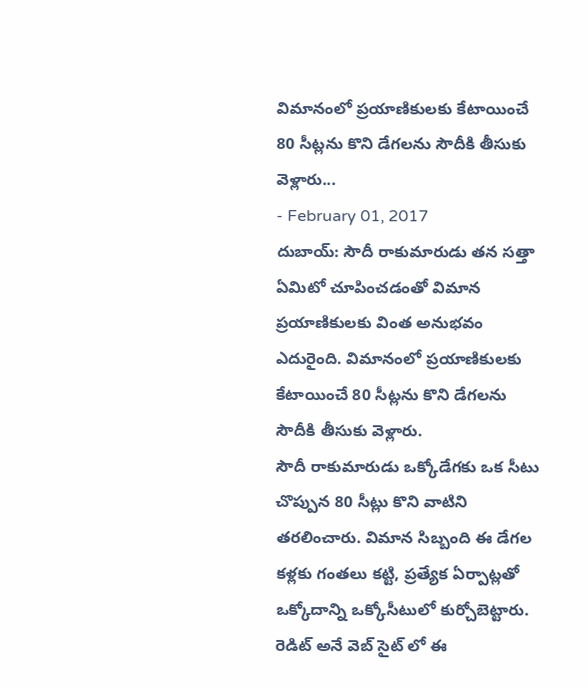విమానంలో ప్రయాణికులకు కేటాయించే 80 సీట్లను కొని డేగలను సౌదీకి తీసుకు వెళ్లారు...
- February 01, 2017
దుబాయ్: సౌదీ రాకుమారుడు తన సత్తా ఏమిటో చూపించడంతో విమాన ప్రయాణికులకు వింత అనుభవం ఎదురైంది. విమానంలో ప్రయాణికులకు కేటాయించే 80 సీట్లను కొని డేగలను సౌదీకి తీసుకు వెళ్లారు.
సౌదీ రాకుమారుడు ఒక్కోడేగకు ఒక సీటు చొప్పున 80 సీట్లు కొని వాటిని తరలించారు. విమాన సిబ్బంది ఈ డేగల కళ్లకు గంతలు కట్టి, ప్రత్యేక ఏర్పాట్లతో ఒక్కోదాన్ని ఒక్కోసీటులో కుర్చోబెట్టారు.
రెడిట్ అనే వెబ్ సైట్ లో ఈ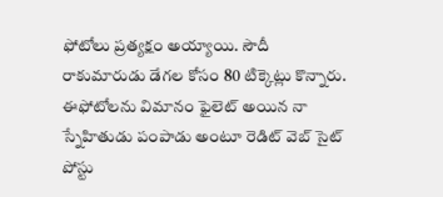ఫోటోలు ప్రత్యక్షం అయ్యాయి. సౌదీ రాకుమారుడు డేగల కోసం 80 టిక్కెట్లు కొన్నారు. ఈఫోటోలను విమానం ఫైలెట్ అయిన నా స్నేహితుడు పంపాడు అంటూ రెడిట్ వెబ్ సైట్ పోస్టు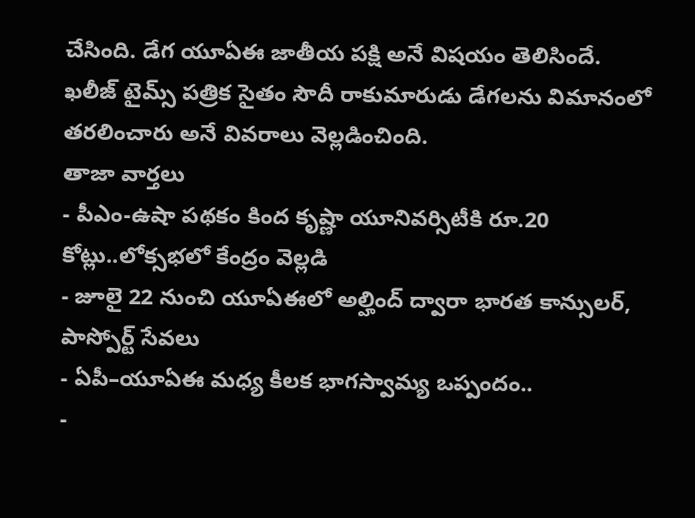చేసింది. డేగ యూఏఈ జాతీయ పక్షి అనే విషయం తెలిసిందే.
ఖలీజ్ టైమ్స్ పత్రిక సైతం సౌదీ రాకుమారుడు డేగలను విమానంలో తరలించారు అనే వివరాలు వెల్లడించింది.
తాజా వార్తలు
- పీఎం-ఉషా పథకం కింద కృష్ణా యూనివర్సిటీకి రూ.20 కోట్లు..లోక్సభలో కేంద్రం వెల్లడి
- జూలై 22 నుంచి యూఏఈలో అల్హింద్ ద్వారా భారత కాన్సులర్, పాస్పోర్ట్ సేవలు
- ఏపీ–యూఏఈ మధ్య కీలక భాగస్వామ్య ఒప్పందం..
-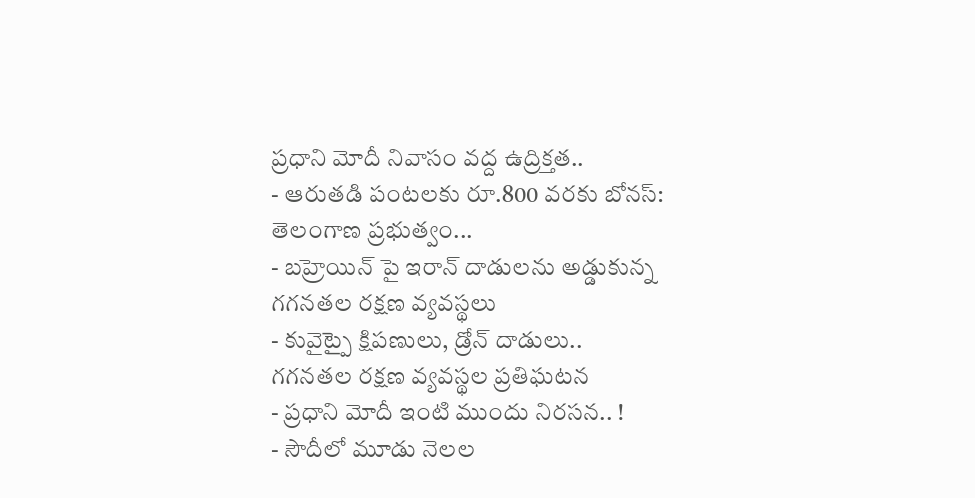ప్రధాని మోదీ నివాసం వద్ద ఉద్రిక్తత..
- ఆరుతడి పంటలకు రూ.800 వరకు బోనస్: తెలంగాణ ప్రభుత్వం...
- బహ్రెయిన్ పై ఇరాన్ దాడులను అడ్డుకున్న గగనతల రక్షణ వ్యవస్థలు
- కువైట్పై క్షిపణులు, డ్రోన్ దాడులు.. గగనతల రక్షణ వ్యవస్థల ప్రతిఘటన
- ప్రధాని మోదీ ఇంటి ముందు నిరసన.. !
- సౌదీలో మూడు నెలల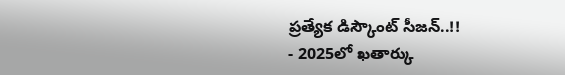ప్రత్యేక డిస్కౌంట్ సీజన్..!!
- 2025లో ఖతార్కు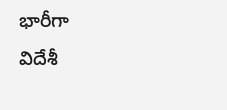భారీగా విదేశీ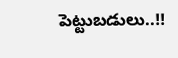పెట్టుబడులు..!!